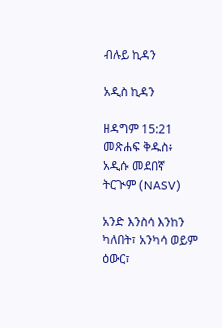ብሉይ ኪዳን

አዲስ ኪዳን

ዘዳግም 15:21 መጽሐፍ ቅዱስ፥ አዲሱ መደበኛ ትርጒም (NASV)

አንድ እንስሳ እንከን ካለበት፣ አንካሳ ወይም ዕውር፣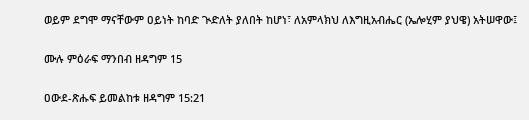ወይም ደግሞ ማናቸውም ዐይነት ከባድ ጒድለት ያለበት ከሆነ፣ ለአምላክህ ለእግዚአብሔር (ኤሎሂም ያህዌ) አትሠዋው፤

ሙሉ ምዕራፍ ማንበብ ዘዳግም 15

ዐውደ-ጽሑፍ ይመልከቱ ዘዳግም 15:21